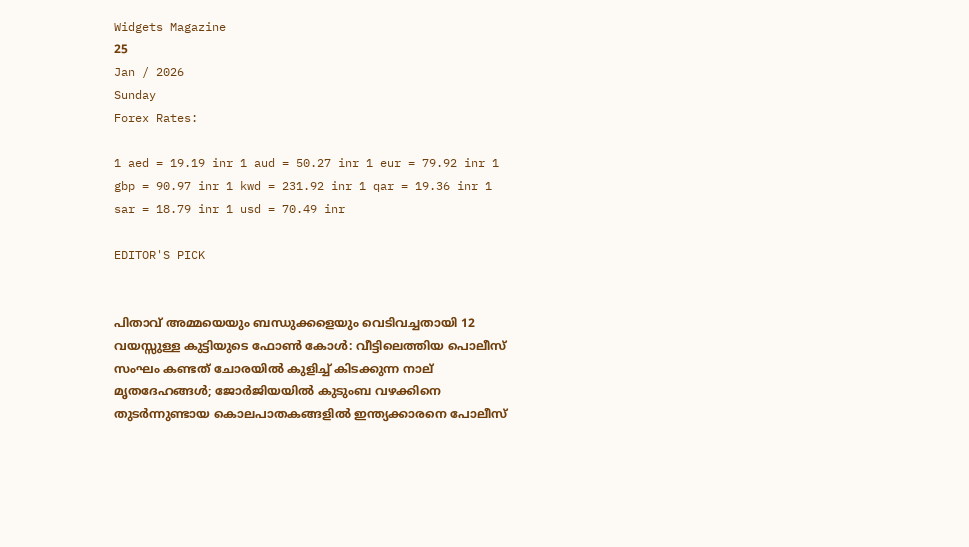Widgets Magazine
25
Jan / 2026
Sunday
Forex Rates:

1 aed = 19.19 inr 1 aud = 50.27 inr 1 eur = 79.92 inr 1 gbp = 90.97 inr 1 kwd = 231.92 inr 1 qar = 19.36 inr 1 sar = 18.79 inr 1 usd = 70.49 inr

EDITOR'S PICK


പിതാവ് അമ്മയെയും ബന്ധുക്കളെയും വെടിവച്ചതായി 12 വയസ്സുള്ള കുട്ടിയുടെ ഫോൺ കോൾ: വീട്ടിലെത്തിയ പൊലീസ് സംഘം കണ്ടത് ചോരയിൽ കുളിച്ച് കിടക്കുന്ന നാല് മൃതദേഹങ്ങൾ; ജോർജിയയിൽ കുടുംബ വഴക്കിനെ തുടർന്നുണ്ടായ കൊലപാതകങ്ങളിൽ ഇന്ത്യക്കാരനെ പോലീസ്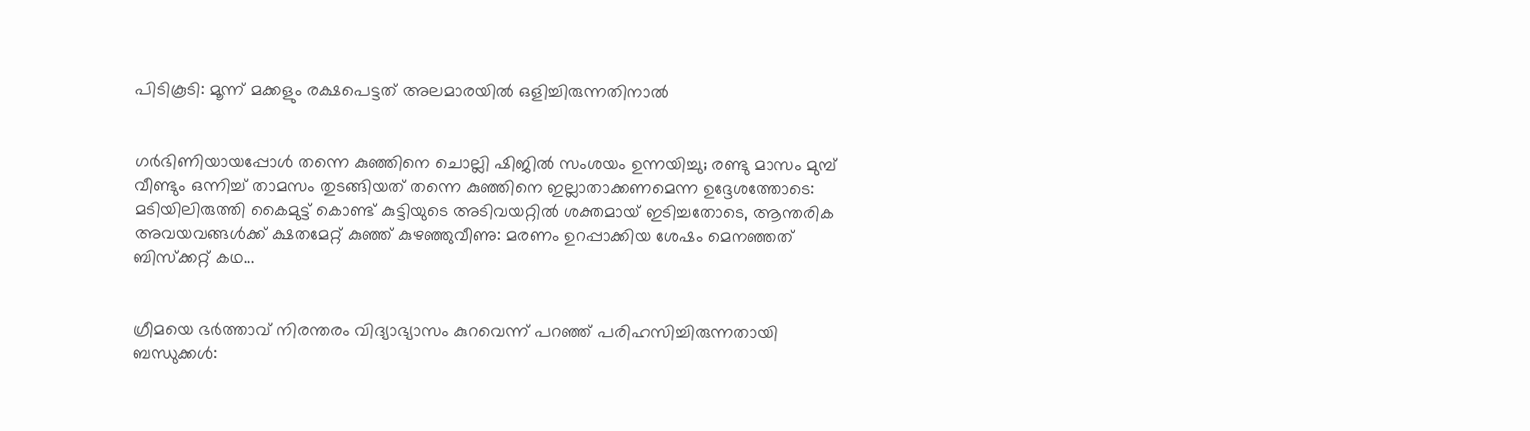പിടികൂടി: മൂന്ന് മക്കളും രക്ഷപെട്ടത് അലമാരയിൽ ഒളിച്ചിരുന്നതിനാൽ


ഗര്‍ഭിണിയായപ്പോള്‍ തന്നെ കുഞ്ഞിനെ ചൊല്ലി ഷിജില്‍ സംശയം ഉന്നയിച്ചു; രണ്ടു മാസം മുമ്പ് വീണ്ടും ഒന്നിച്ച് താമസം തുടങ്ങിയത് തന്നെ കുഞ്ഞിനെ ഇല്ലാതാക്കണമെന്ന ഉദ്ദേശത്തോടെ: മടിയിലിരുത്തി കൈമുട്ട് കൊണ്ട് കുട്ടിയുടെ അടിവയറ്റില്‍ ശക്തമായ് ഇടിച്ചതോടെ, ആന്തരിക അവയവങ്ങള്‍ക്ക് ക്ഷതമേറ്റ് കുഞ്ഞ് കുഴഞ്ഞുവീണു: മരണം ഉറപ്പാക്കിയ ശേഷം മെനഞ്ഞത് ബിസ്ക്കറ്റ് കഥ...


ഗ്രീമയെ ഭർത്താവ് നിരന്തരം വിദ്യാഭ്യാസം കുറവെന്ന് പറഞ്ഞ് പരിഹസിച്ചിരുന്നതായി ബന്ധുക്കൾ: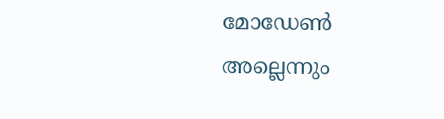മോഡേണ്‍ അല്ലെന്നും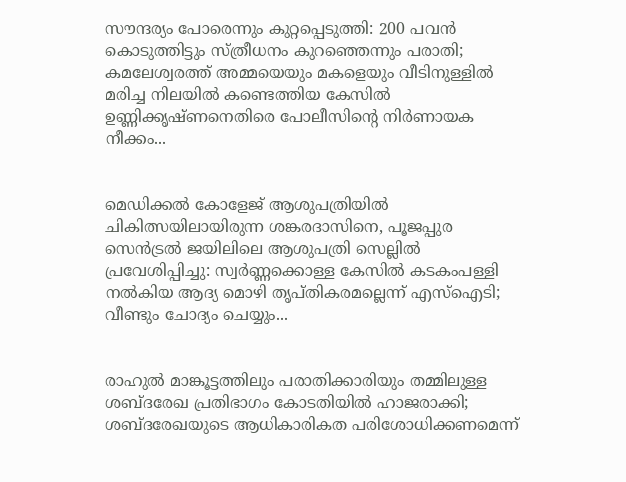സൗന്ദര്യം പോരെന്നും കുറ്റപ്പെടുത്തി: 200 പവൻ കൊടുത്തിട്ടും സ്ത്രീധനം കുറഞ്ഞെന്നും പരാതി; കമലേശ്വരത്ത് അമ്മയെയും മകളെയും വീടിനുള്ളിൽ മരിച്ച നിലയിൽ കണ്ടെത്തിയ കേസിൽ ഉണ്ണിക്കൃഷ്ണനെതിരെ പോലീസിന്റെ നിർണായക നീക്കം...


മെഡിക്കൽ കോളേജ് ആശുപത്രിയിൽ ചികിത്സയിലായിരുന്ന ശങ്കരദാസിനെ, പൂജപ്പുര സെൻട്രൽ ജയിലിലെ ആശുപത്രി സെല്ലിൽ പ്രവേശിപ്പിച്ചു: സ്വർണ്ണക്കൊള്ള കേസിൽ കടകംപള്ളി നല്‍കിയ ആദ്യ മൊഴി തൃപ്തികരമല്ലെന്ന് എസ്‌ഐടി; വീണ്ടും ചോദ്യം ചെയ്യും...


രാഹുൽ മാങ്കൂട്ടത്തിലും പരാതിക്കാരിയും തമ്മിലുള്ള ശബ്ദരേഖ പ്രതിഭാഗം കോടതിയിൽ ഹാജരാക്കി; ശബ്ദരേഖയുടെ ആധികാരികത പരിശോധിക്കണമെന്ന്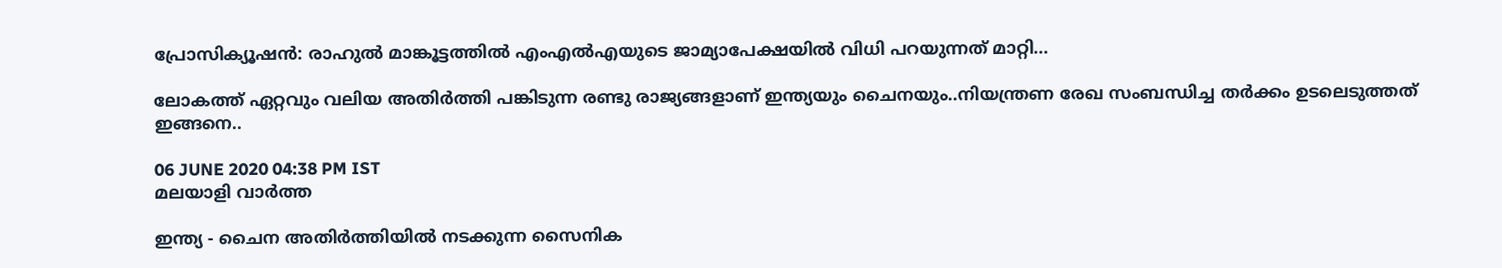പ്രോസിക്യൂഷൻ: രാഹുല്‍ മാങ്കൂട്ടത്തില്‍ എംഎല്‍എയുടെ ജാമ്യാപേക്ഷയില്‍ വിധി പറയുന്നത് മാറ്റി...

ലോകത്ത് ഏറ്റവും വലിയ അതിര്‍ത്തി പങ്കിടുന്ന രണ്ടു രാജ്യങ്ങളാണ് ഇന്ത്യയും ചൈനയും..നിയന്ത്രണ രേഖ സംബന്ധിച്ച തര്‍ക്കം ഉടലെടുത്തത് ഇങ്ങനെ..

06 JUNE 2020 04:38 PM IST
മലയാളി വാര്‍ത്ത

ഇന്ത്യ - ചൈന അതിര്‍ത്തിയില്‍ നടക്കുന്ന സൈനിക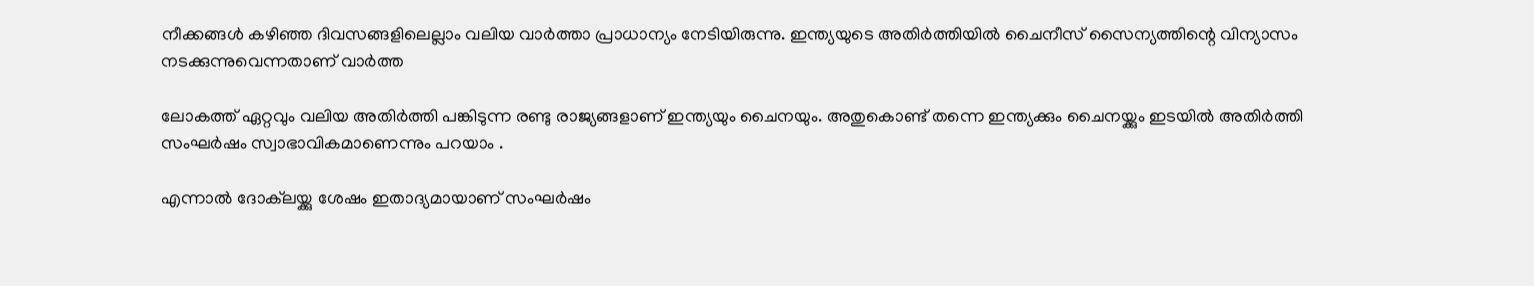നീക്കങ്ങള്‍ കഴിഞ്ഞ ദിവസങ്ങളിലെല്ലാം വലിയ വാര്‍ത്താ പ്രാധാന്യം നേടിയിരുന്നു. ഇന്ത്യയുടെ അതിര്‍ത്തിയില്‍ ചൈനീസ് സൈന്യത്തിന്റെ വിന്യാസം നടക്കുന്നുവെന്നതാണ് വാര്‍ത്ത

ലോകത്ത് ഏറ്റവും വലിയ അതിര്‍ത്തി പങ്കിടുന്ന രണ്ടു രാജ്യങ്ങളാണ് ഇന്ത്യയും ചൈനയും. അതുകൊണ്ട് തന്നെ ഇന്ത്യക്കും ചൈനയ്ക്കും ഇടയില്‍ അതിര്‍ത്തി സംഘര്‍ഷം സ്വാഭാവികമാണെന്നും പറയാം .

എന്നാല്‍ ദോക്‌ലയ്ക്കു ശേഷം ഇതാദ്യമായാണ് സംഘര്‍ഷം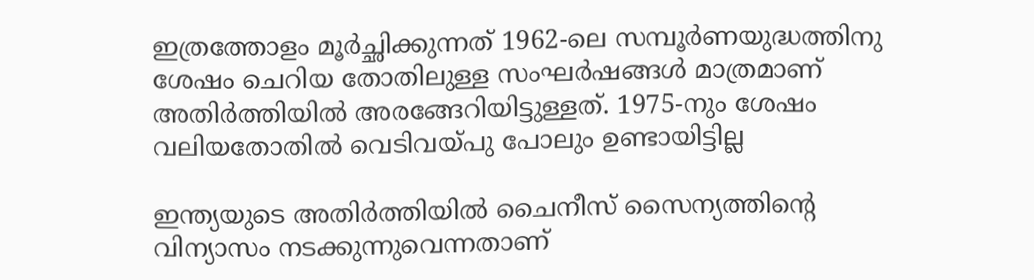ഇത്രത്തോളം മൂർച്ഛിക്കുന്നത് 1962-ലെ സമ്പൂര്‍ണയുദ്ധത്തിനു ശേഷം ചെറിയ തോതിലുള്ള സംഘര്‍ഷങ്ങള്‍ മാത്രമാണ് അതിര്‍ത്തിയില്‍ അരങ്ങേറിയിട്ടുള്ളത്. 1975-നും ശേഷം വലിയതോതില്‍ വെടിവയ്പു പോലും ഉണ്ടായിട്ടില്ല

ഇന്ത്യയുടെ അതിര്‍ത്തിയില്‍ ചൈനീസ് സൈന്യത്തിന്റെ വിന്യാസം നടക്കുന്നുവെന്നതാണ്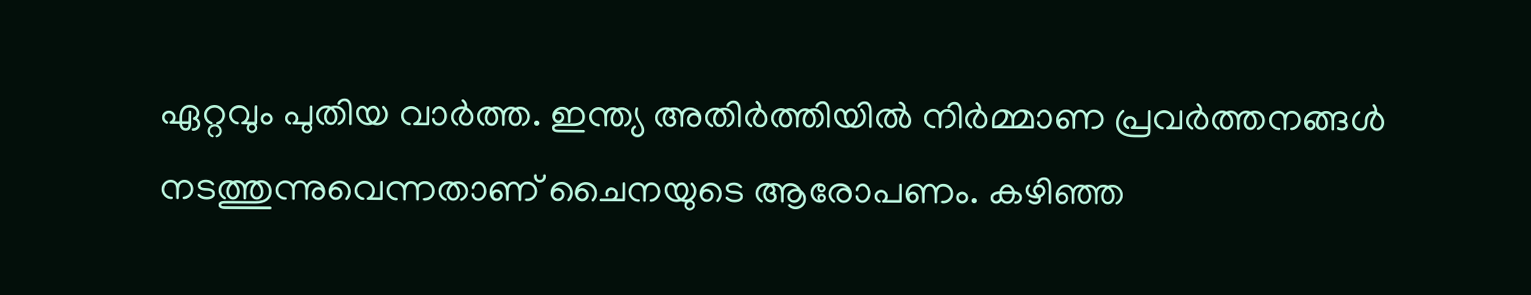ഏറ്റവും പുതിയ വാര്‍ത്ത. ഇന്ത്യ അതിര്‍ത്തിയില്‍ നിര്‍മ്മാണ പ്രവര്‍ത്തനങ്ങള്‍ നടത്തുന്നുവെന്നതാണ് ചൈനയുടെ ആരോപണം. കഴിഞ്ഞ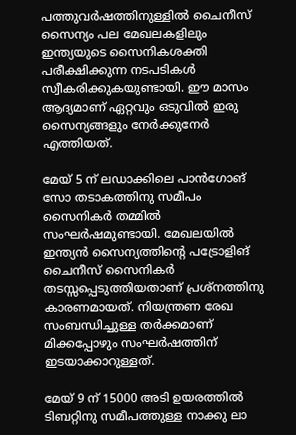പത്തുവര്‍ഷത്തിനുള്ളില്‍ ചൈനീസ് സൈന്യം പല മേഖലകളിലും ഇന്ത്യയുടെ സൈനികശക്തി പരീക്ഷിക്കുന്ന നടപടികള്‍ സ്വീകരിക്കുകയുണ്ടായി. ഈ മാസം ആദ്യമാണ് ഏറ്റവും ഒടുവില്‍ ഇരു സൈന്യങ്ങളും നേര്‍ക്കുനേര്‍ എത്തിയത്.

മേയ് 5 ന് ലഡാക്കിലെ പാന്‍ഗോങ് സോ തടാകത്തിനു സമീപം സൈനികര്‍ തമ്മില്‍ സംഘര്‍ഷമുണ്ടായി. മേഖലയില്‍ ഇന്ത്യന്‍ സൈന്യത്തിന്റെ പട്രോളിങ് ചൈനീസ് സൈനികര്‍ തടസ്സപ്പെടുത്തിയതാണ് പ്രശ്‌നത്തിനു കാരണമായത്. നിയന്ത്രണ രേഖ സംബന്ധിച്ചുള്ള തര്‍ക്കമാണ് മിക്കപ്പോഴും സംഘര്‍ഷത്തിന് ഇടയാക്കാറുള്ളത്.

മേയ് 9 ന് 15000 അടി ഉയരത്തില്‍ ടിബറ്റിനു സമീപത്തുള്ള നാക്കു ലാ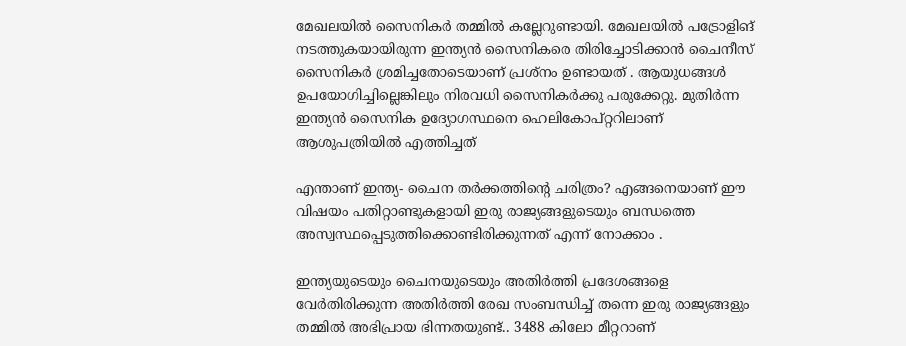മേഖലയില്‍ സൈനികര്‍ തമ്മില്‍ കല്ലേറുണ്ടായി. മേഖലയില്‍ പട്രോളിങ് നടത്തുകയായിരുന്ന ഇന്ത്യന്‍ സൈനികരെ തിരിച്ചോടിക്കാൻ ചൈനീസ് സൈനികർ ശ്രമിച്ചതോടെയാണ് പ്രശ്നം ഉണ്ടായത് . ആയുധങ്ങള്‍ ഉപയോഗിച്ചില്ലെങ്കിലും നിരവധി സൈനികര്‍ക്കു പരുക്കേറ്റു. മുതിര്‍ന്ന ഇന്ത്യന്‍ സൈനിക ഉദ്യോഗസ്ഥനെ ഹെലികോപ്റ്ററിലാണ് ആശുപത്രിയില്‍ എത്തിച്ചത്

എന്താണ് ഇന്ത്യ- ചൈന തര്‍ക്കത്തിന്റെ ചരിത്രം? എങ്ങനെയാണ് ഈ വിഷയം പതിറ്റാണ്ടുകളായി ഇരു രാജ്യങ്ങളുടെയും ബന്ധത്തെ അസ്വസ്ഥപ്പെടുത്തിക്കൊണ്ടിരിക്കുന്നത് എന്ന് നോക്കാം .

ഇന്ത്യയുടെയും ചൈനയുടെയും അതിര്‍ത്തി പ്രദേശങ്ങളെ വേര്‍തിരിക്കുന്ന അതിർത്തി രേഖ സംബന്ധിച്ച് തന്നെ ഇരു രാജ്യങ്ങളും തമ്മില്‍ അഭിപ്രായ ഭിന്നതയുണ്ട്.. 3488 കിലോ മീറ്ററാണ്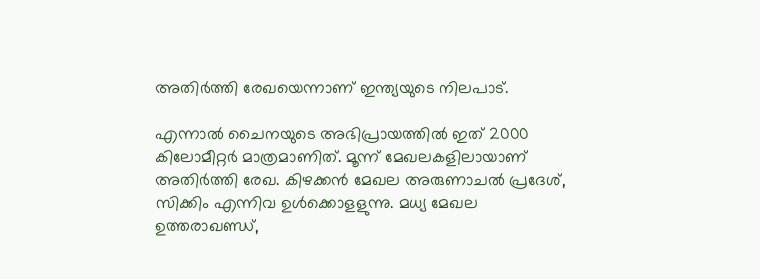അതിര്‍ത്തി രേഖയെന്നാണ് ഇന്ത്യയുടെ നിലപാട്.

എന്നാല്‍ ചൈനയുടെ അഭിപ്രായത്തില്‍ ഇത് 2000 കിലോമീറ്റര്‍ മാത്രമാണിത്. മൂന്ന് മേഖലകളിലായാണ് അതിര്‍ത്തി രേഖ. കിഴക്കന്‍ മേഖല അരുണാചല്‍ പ്രദേശ്, സിക്കിം എന്നിവ ഉള്‍ക്കൊളളുന്നു. മധ്യ മേഖല ഉത്തരാഖണ്ഡ്,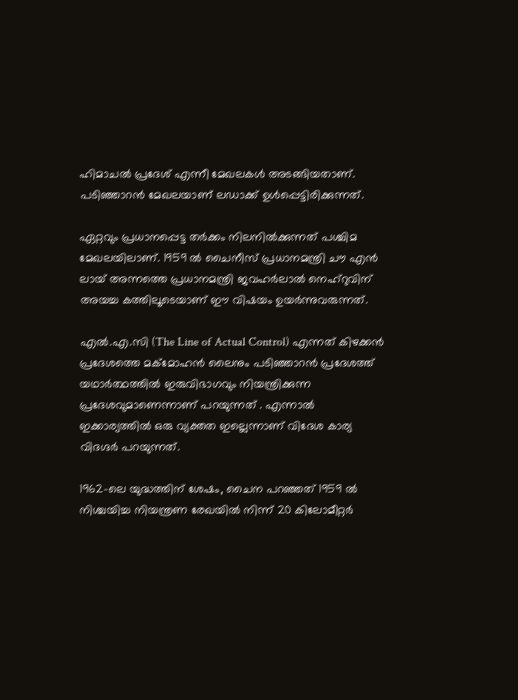ഹിമാചല്‍ പ്രദേശ് എന്നീ മേഖലകള്‍ അടങ്ങിയതാണ്. പടിഞ്ഞാറന്‍ മേഖലയാണ് ലഡാക്ക് ഉള്‍പ്പെട്ടിരിക്കുന്നത്.

ഏറ്റവും പ്രധാനപ്പെട്ട തര്‍ക്കം നിലനില്‍ക്കുന്നത് പശ്ചിമ മേഖലയിലാണ്. 1959 ല്‍ ചൈനീസ് പ്രധാനമന്ത്രി ചൗ എന്‍ ലായ് അന്നത്തെ പ്രധാനമന്ത്രി ജവഹര്‍ലാല്‍ നെഹ്‌റുവിന് അയച്ച കത്തിലൂടെയാണ് ഈ വിഷയം ഉയര്‍ന്നുവരുന്നത്.

എല്‍.എ.സി (The Line of Actual Control) എന്നത് കിഴക്കന്‍ പ്രദേശത്തെ മക്‌മോഹന്‍ ലൈനും പടിഞ്ഞാറന്‍ പ്രദേശത്ത് യഥാര്‍ത്ഥത്തില്‍ ഇരുവിഭാഗവും നിയന്ത്രിക്കുന്ന പ്രദേശവുമാണെന്നാണ് പറയുന്നത് . എന്നാല്‍ ഇക്കാര്യത്തില്‍ ഒരു വ്യക്തത ഇല്ലെന്നാണ് വിദേശ കാര്യ വിദഗ്ദര്‍ പറയുന്നത്.

1962-ലെ യുദ്ധത്തിന് ശേഷം, ചൈന പറഞ്ഞത് 1959 ല്‍ നിശ്ചയിച്ച നിയന്ത്രണ രേഖയില്‍ നിന്ന് 20 കിലോമീറ്റര്‍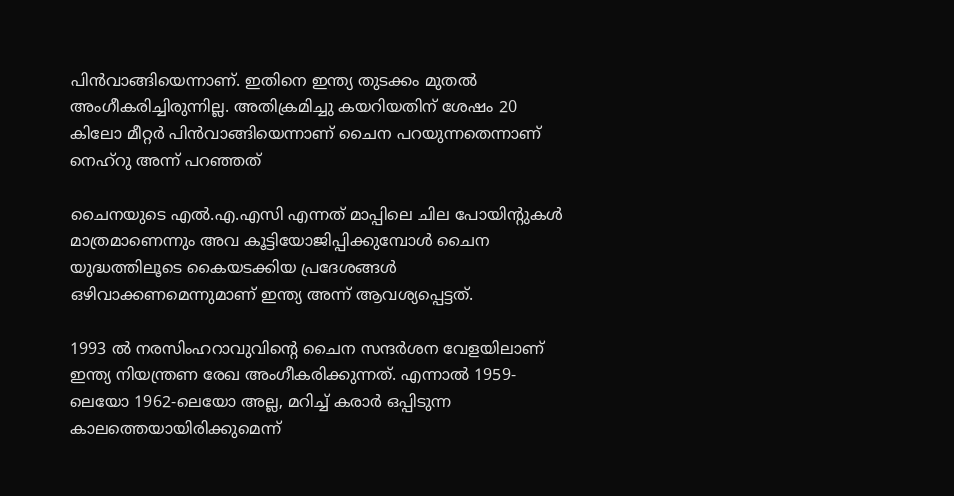പിന്‍വാങ്ങിയെന്നാണ്. ഇതിനെ ഇന്ത്യ തുടക്കം മുതല്‍ അംഗീകരിച്ചിരുന്നില്ല. അതിക്രമിച്ചു കയറിയതിന് ശേഷം 20 കിലോ മീറ്റര്‍ പിന്‍വാങ്ങിയെന്നാണ് ചൈന പറയുന്നതെന്നാണ് നെഹ്‌റു അന്ന് പറഞ്ഞത്

ചൈനയുടെ എല്‍.എ.എസി എന്നത് മാപ്പിലെ ചില പോയിന്റുകള്‍ മാത്രമാണെന്നും അവ കൂട്ടിയോജിപ്പിക്കുമ്പോള്‍ ചൈന യുദ്ധത്തിലൂടെ കൈയടക്കിയ പ്രദേശങ്ങള്‍ ഒഴിവാക്കണമെന്നുമാണ് ഇന്ത്യ അന്ന് ആവശ്യപ്പെട്ടത്.

1993 ല്‍ നരസിംഹറാവുവിന്റെ ചൈന സന്ദര്‍ശന വേളയിലാണ് ഇന്ത്യ നിയന്ത്രണ രേഖ അംഗീകരിക്കുന്നത്. എന്നാല്‍ 1959-ലെയോ 1962-ലെയോ അല്ല, മറിച്ച് കരാര്‍ ഒപ്പിടുന്ന കാലത്തെയായിരിക്കുമെന്ന്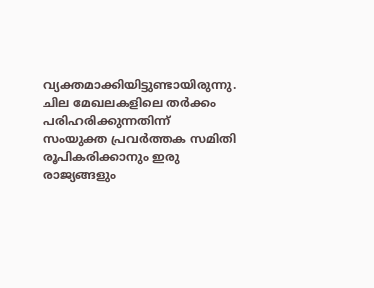വ്യക്തമാക്കിയിട്ടുണ്ടായിരുന്നു. ചില മേഖലകളിലെ തര്‍ക്കം പരിഹരിക്കുന്നതിന്ന് സംയുക്ത പ്രവര്‍ത്തക സമിതി രൂപികരിക്കാനും ഇരു രാജ്യങ്ങളും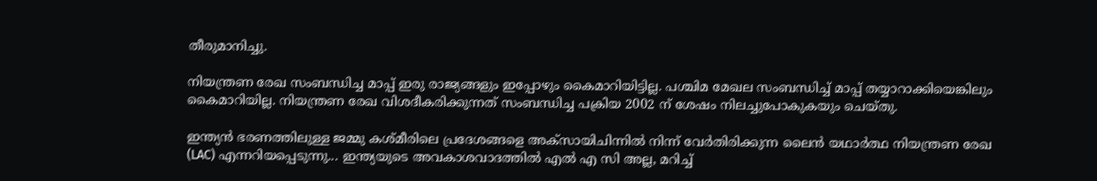തീരുമാനിച്ചു.

നിയന്ത്രണ രേഖ സംബന്ധിച്ച മാപ്പ് ഇരു രാജ്യങ്ങളും ഇപ്പോഴും കൈമാറിയിട്ടില്ല. പശ്ചിമ മേഖല സംബന്ധിച്ച് മാപ്പ് തയ്യാറാക്കിയെങ്കിലും കൈമാറിയില്ല. നിയന്ത്രണ രേഖ വിശദീകരിക്കുന്നത് സംബന്ധിച്ച പക്രിയ 2002 ന് ശേഷം നിലച്ചുപോകുകയും ചെയ്തു.

ഇന്ത്യൻ ഭരണത്തിലുള്ള ജമ്മു കശ്മീരിലെ പ്രദേശങ്ങളെ അക്സായിചിന്നിൽ നിന്ന് വേർതിരിക്കുന്ന ലൈൻ യഥാർത്ഥ നിയന്ത്രണ രേഖ (LAC) എന്നറിയപ്പെടുന്നു... ഇന്ത്യയുടെ അവകാശവാദത്തില്‍ എല്‍ എ സി അല്ല, മറിച്ച്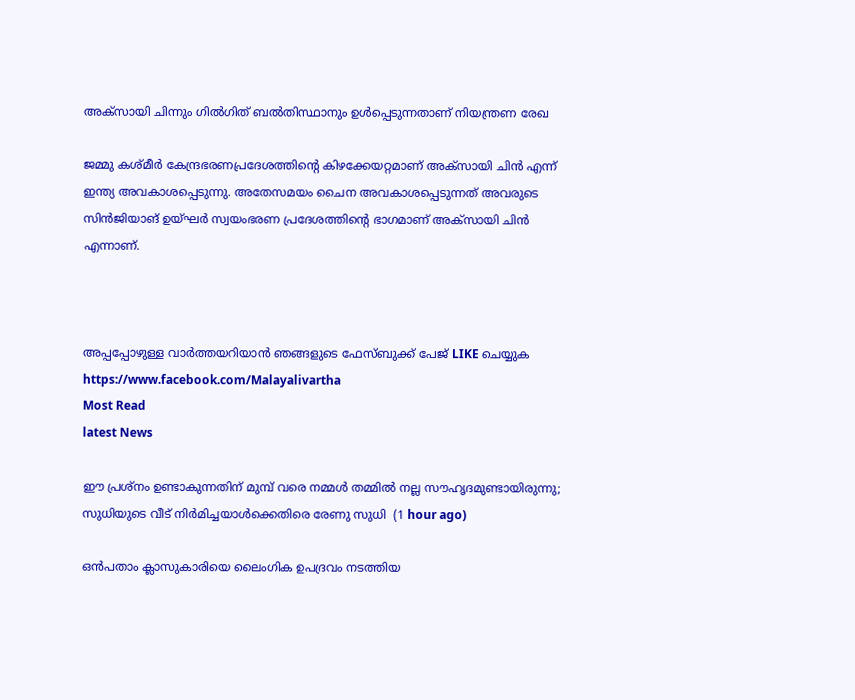അക്‌സായി ചിന്നും ഗില്‍ഗിത് ബല്‍തിസ്ഥാനും ഉള്‍പ്പെടുന്നതാണ് നിയന്ത്രണ രേഖ

ജമ്മു കശ്മീർ കേന്ദ്രഭരണപ്രദേശത്തിന്റെ കിഴക്കേയറ്റമാണ് അക്സായി ചിൻ എന്ന് ഇന്ത്യ അവകാശപ്പെടുന്നു. അതേസമയം ചൈന അവകാശപ്പെടുന്നത് അവരുടെ സിൻജിയാങ് ഉയ്ഘർ സ്വയംഭരണ പ്രദേശത്തിന്റെ ഭാഗമാണ് അക്സായി ചിൻ എന്നാണ്.



അപ്പപ്പോഴുള്ള വാര്‍ത്തയറിയാന്‍ ഞങ്ങളുടെ ഫേസ്‌ബുക്ക്‌ പേജ് LIKE ചെയ്യുക
https://www.facebook.com/Malayalivartha
Most Read
latest News

ഈ പ്രശ്‌നം ഉണ്ടാകുന്നതിന് മുമ്പ് വരെ നമ്മള്‍ തമ്മില്‍ നല്ല സൗഹൃദമുണ്ടായിരുന്നു; സുധിയുടെ വീട് നിര്‍മിച്ചയാള്‍ക്കെതിരെ രേണു സുധി  (1 hour ago)

ഒന്‍പതാം ക്ലാസുകാരിയെ ലൈംഗിക ഉപദ്രവം നടത്തിയ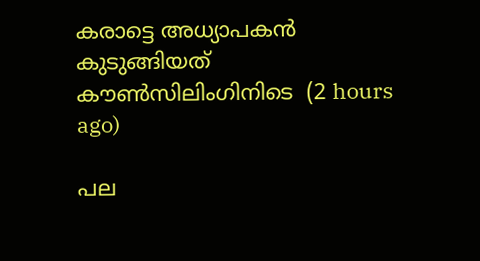കരാട്ടെ അധ്യാപകന്‍ കുടുങ്ങിയത് കൗണ്‍സിലിംഗിനിടെ  (2 hours ago)

പല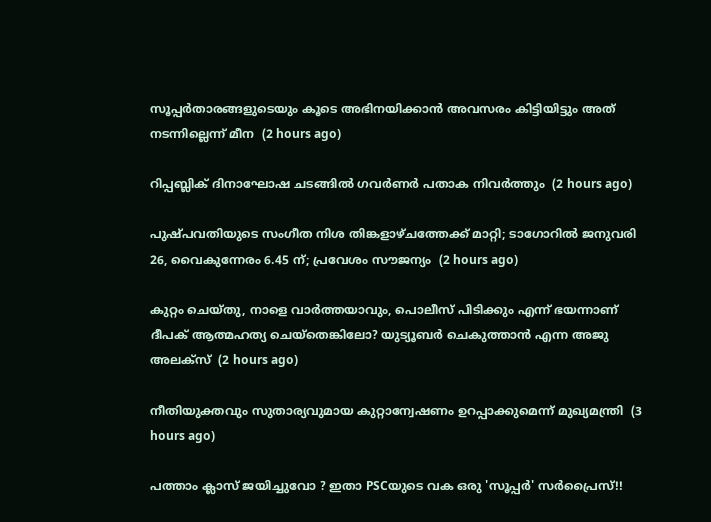സൂപ്പര്‍താരങ്ങളുടെയും കൂടെ അഭിനയിക്കാന്‍ അവസരം കിട്ടിയിട്ടും അത് നടന്നില്ലെന്ന് മീന  (2 hours ago)

റിപ്പബ്ലിക് ദിനാഘോഷ ചടങ്ങില്‍ ഗവര്‍ണര്‍ പതാക നിവര്‍ത്തും  (2 hours ago)

പുഷ്പവതിയുടെ സംഗീത നിശ തിങ്കളാഴ്ചത്തേക്ക് മാറ്റി; ടാഗോറില്‍ ജനുവരി 26, വൈകുന്നേരം 6.45 ന്; പ്രവേശം സൗജന്യം  (2 hours ago)

കുറ്റം ചെയ്തു, നാളെ വാര്‍ത്തയാവും, പൊലീസ് പിടിക്കും എന്ന് ഭയന്നാണ് ദീപക് ആത്മഹത്യ ചെയ്‌തെങ്കിലോ? യുട്യൂബര്‍ ചെകുത്താന്‍ എന്ന അജു അലക്‌സ്  (2 hours ago)

നീതിയുക്തവും സുതാര്യവുമായ കുറ്റാന്വേഷണം ഉറപ്പാക്കുമെന്ന് മുഖ്യമന്ത്രി  (3 hours ago)

പത്താം ക്ലാസ് ജയിച്ചുവോ ? ഇതാ PSCയുടെ വക ഒരു 'സൂപ്പർ' സർപ്രൈസ്!!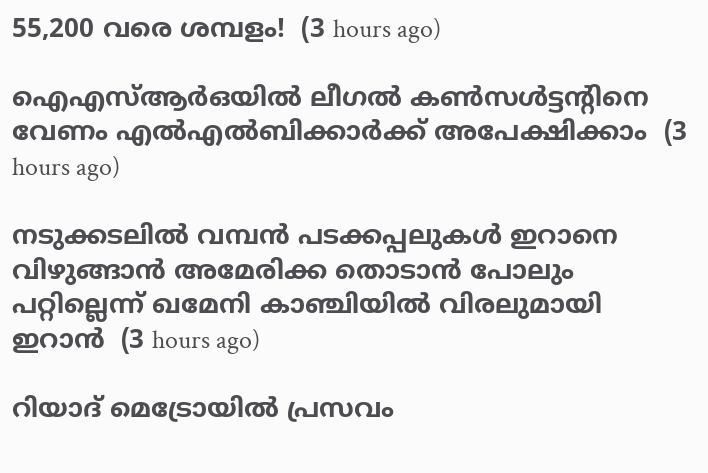55,200 വരെ ശമ്പളം!  (3 hours ago)

ഐഎസ്ആര്‍ഒയില്‍ ലീഗല്‍ കണ്‍സള്‍ട്ടന്റിനെ വേണം എല്‍എല്‍ബിക്കാര്‍ക്ക് അപേക്ഷിക്കാം  (3 hours ago)

നടുക്കടലിൽ വമ്പൻ പടക്കപ്പലുകൾ ഇറാനെ വിഴുങ്ങാൻ അമേരിക്ക തൊടാൻ പോലും പറ്റില്ലെന്ന് ഖമേനി കാഞ്ചിയിൽ വിരലുമായി ഇറാൻ  (3 hours ago)

റിയാദ് മെട്രോയിൽ പ്രസവം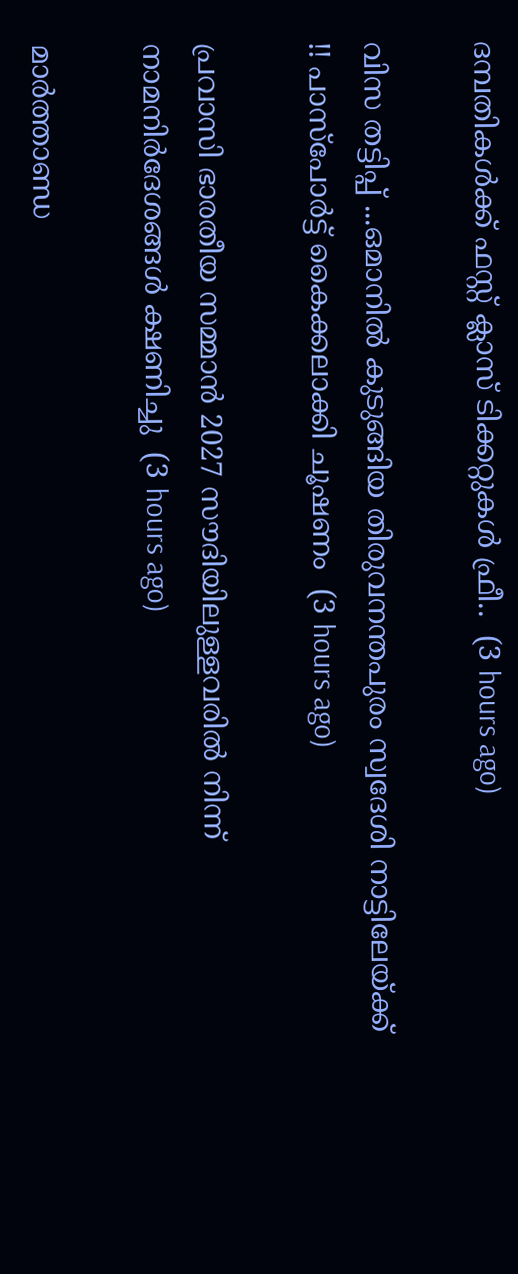ദമ്പതികൾക്ക് ഫസ്റ്റ് ക്ലാസ് ടിക്കറ്റുകൾ ഫ്രീ..  (3 hours ago)

വിസ തട്ടിപ്പ് ...ഒമാനിൽ കുടുങ്ങിയ തിരുവനന്തപുരം സ്വദേശി നാട്ടിലേയ്ക്ക് !! പാസ്പോർട്ട് കൈക്കലാക്കി ചൂഷണം  (3 hours ago)

പ്രവാസി ഭാരതീയ സമ്മാൻ 2027 സൗദിയിലുള്ളവരിൽ നിന്ന് നാമനിർദേശങ്ങൾ ക്ഷണിച്ചു  (3 hours ago)

മാർത്താണ്ഡ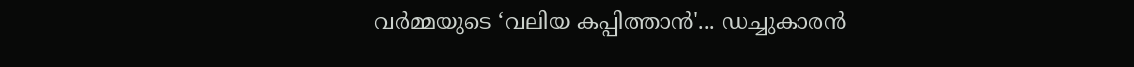വർമ്മയുടെ ‘വലിയ കപ്പിത്താൻ'... ഡച്ചുകാരൻ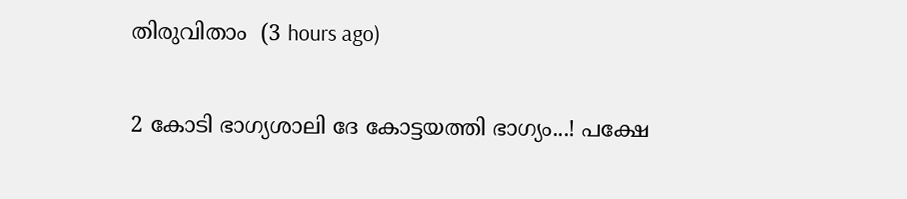തിരുവിതാം  (3 hours ago)

2 കോടി ഭാഗ്യശാലി ദേ കോട്ടയത്തി ഭാഗ്യം...! പക്ഷേ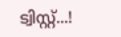ട്വിസ്റ്റ്...!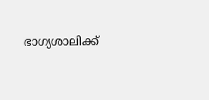ഭാഗ്യശാലിക്ക്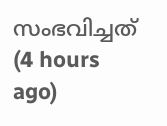സംഭവിച്ചത്  (4 hours ago)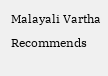Malayali Vartha Recommends